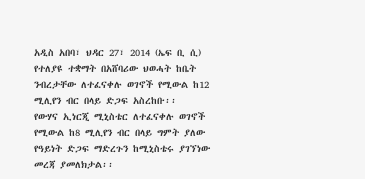አዲስ አበባ፣ ህዳር 27፣ 2014 (ኤፍ ቢ ሲ) የተለያዩ ተቋማት በአሸባሪው ህወሓት ከቤት ንብረታቸው ለተፈናቀሉ ወገኖች የሚውል ከ12 ሚሊየን ብር በላይ ድጋፍ አስረከቡ፡፡
የውሃና ኢነርጂ ሚኒስቴር ለተፈናቀሉ ወገኖች የሚውል ከ8 ሚሊየን ብር በላይ ግምት ያለው የዓይነት ድጋፍ ማድረጉን ከሚኒስቴሩ ያገኘነው መረጃ ያመለክታል፡፡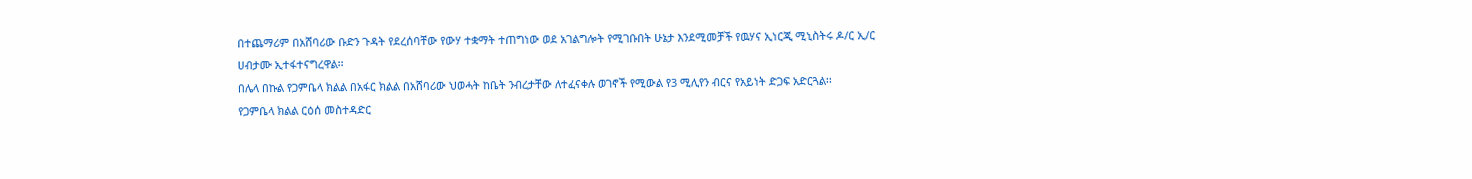በተጨማሪም በአሸባሪው ቡድን ጉዳት የደረሰባቸው የውሃ ተቋማት ተጠግነው ወደ አገልግሎት የሚገቡበት ሁኔታ እንደሚመቻች የዉሃና ኢነርጂ ሚኒስትሩ ዶ/ር ኢ/ር ሀብታሙ ኢተፋተናግረዋል፡፡
በሌላ በኩል የጋምቤላ ክልል በአፋር ክልል በአሸባሪው ህወሓት ከቤት ንብረታቸው ለተፈናቀሉ ወገኖች የሚውል የ3 ሚሊየን ብርና የአይነት ድጋፍ አድርጓል፡፡
የጋምቤላ ክልል ርዕሰ መስተዳድር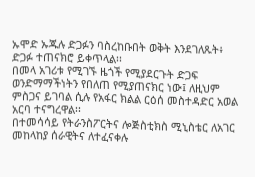ኡሞድ ኡጁሉ ድጋፉን ባስረከቡበት ወቅት እንደገለጹት፥ ድጋፉ ተጠናክሮ ይቀጥላል፡፡
በመላ አገሪቱ የሚገኙ ዜጎች የሚያደርጉት ድጋፍ ወንድማማችነትን የበለጠ የሚያጠናክር ነው፤ ለዚህም ምስጋና ይገባል ሲሉ የአፋር ክልል ርዕሰ መስተዳድር አወል አርባ ተናግረዋል፡፡
በተመሳሳይ የትራንስፖርትና ሎጅስቲክስ ሚኒስቴር ለአገር መከላከያ ሰራዊትና ለተፈናቀሉ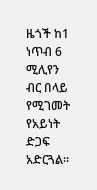ዜጎች ከ1 ነጥብ 6 ሚሊየን ብር በላይ የሚገመት የአይነት ድጋፍ አድርጓል፡፡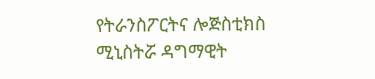የትራንስፖርትና ሎጅስቲክስ ሚኒስትሯ ዳግማዊት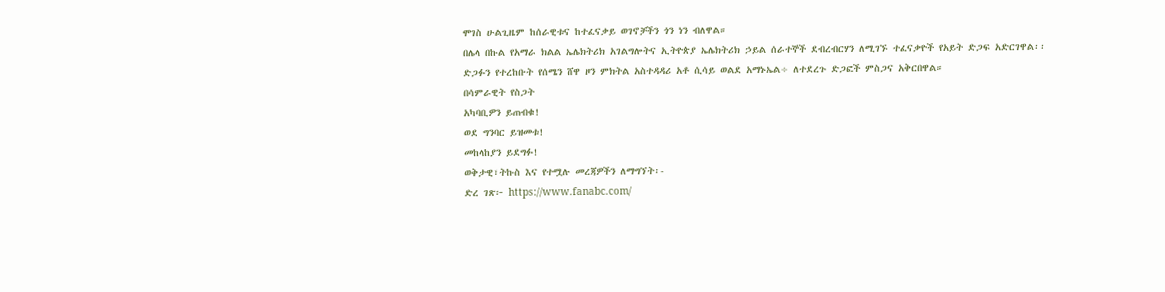ሞገስ ሁልጊዜም ከሰራዊቱና ከተፈናቃይ ወገኖቻችን ጎን ነን ብለዋል።
በሌላ በኩል የአማራ ክልል ኤሌክትሪክ አገልግሎትና ኢትዮጵያ ኤሌክትሪክ ኃይል ሰራተኞች ደብረብርሃን ለሚገኙ ተፈናቃዮች የአይት ድጋፍ አድርገዋል፡፡
ድጋፉን የተረከቡት የሰሜን ሸዋ ዞን ምክትል አስተዳዳሪ አቶ ሲሳይ ወልደ አማኑኤል÷ ለተደረጉ ድጋፎች ምስጋና አቅርበዋል።
በሳምራዊት የስጋት
አካባቢዎን ይጠብቁ!
ወደ ግንባር ይዝመቱ!
መከላከያን ይደግፉ!
ወቅታዊ፣ትኩስ እና የተሟሉ መረጃዎችን ለማግኘት፡-
ድረ ገጽ፦ https://www.fanabc.com/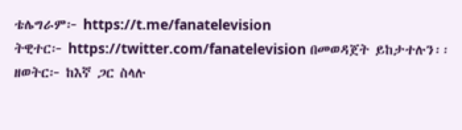ቴሌግራም፦ https://t.me/fanatelevision
ትዊተር፦ https://twitter.com/fanatelevision በመወዳጀት ይከታተሉን፡፡
ዘወትር፦ ከእኛ ጋር ስላሉ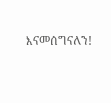እናመሰግናለን!